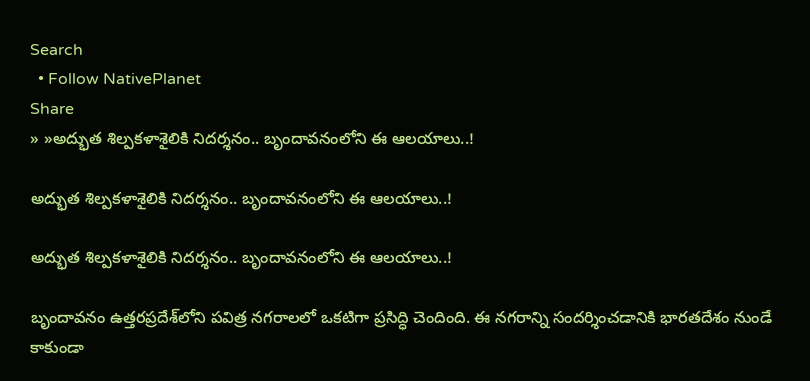Search
  • Follow NativePlanet
Share
» »అద్భుత శిల్పకళాశైలికి నిద‌ర్శ‌నం.. బృందావ‌నంలోని ఈ ఆల‌యాలు..!

అద్భుత శిల్పకళాశైలికి నిద‌ర్శ‌నం.. బృందావ‌నంలోని ఈ ఆల‌యాలు..!

అద్భుత శిల్పకళాశైలికి నిద‌ర్శ‌నం.. బృందావ‌నంలోని ఈ ఆల‌యాలు..!

బృందావనం ఉత్తరప్రదేశ్‌లోని పవిత్ర నగరాలలో ఒకటిగా ప్ర‌సిద్ధి చెందింది. ఈ నగరాన్ని సందర్శించడానికి భారతదేశం నుండే కాకుండా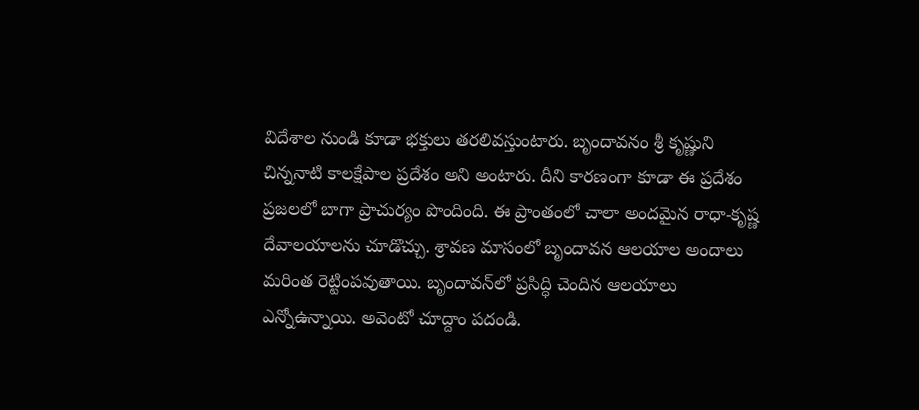విదేశాల నుండి కూడా భ‌క్తులు త‌ర‌లివస్తుంటారు. బృందావనం శ్రీ కృష్ణుని చిన్ననాటి కాలక్షేపాల ప్రదేశం అని అంటారు. దీని కారణంగా కూడా ఈ ప్రదేశం ప్రజలలో బాగా ప్రాచుర్యం పొందింది. ఈ ప్రాంతంలో చాలా అందమైన రాధా-కృష్ణ దేవాలయాలను చూడొచ్చు. శ్రావ‌ణ మాసంలో బృందావన ఆలయాల అందాలు మ‌రింత రెట్టింప‌వుతాయి. బృందావన్‌లో ప్ర‌సిద్ధి చెందిన ఆల‌యాలు ఎన్నోఉన్నాయి. అవెంటో చూద్దాం ప‌దండి.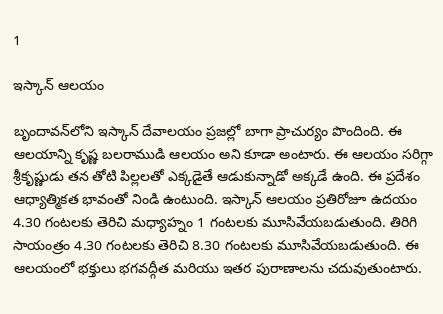1

ఇస్కాన్ ఆలయం

బృందావన్‌లోని ఇస్కాన్ దేవాలయం ప్ర‌జ‌ల్లో బాగా ప్రాచుర్యం పొందింది. ఈ ఆలయాన్ని కృష్ణ బలరాముడి ఆలయం అని కూడా అంటారు. ఈ ఆలయం సరిగ్గా శ్రీకృష్ణుడు తన తోటి పిల్లలతో ఎక్కడైతే ఆడుకున్నాడో అక్కడే ఉంది. ఈ ప్రదేశం ఆధ్యాత్మికత భావంతో నిండి ఉంటుంది. ఇస్కాన్ ఆలయం ప్రతిరోజూ ఉదయం 4.30 గంటలకు తెరిచి మధ్యాహ్నం 1 గంటలకు మూసివేయబడుతుంది. తిరిగి సాయంత్రం 4.30 గంటలకు తెరిచి 8.30 గంటలకు మూసివేయబడుతుంది. ఈ ఆలయంలో భక్తులు భగవద్గీత మరియు ఇతర పురాణాలను చదువుతుంటారు.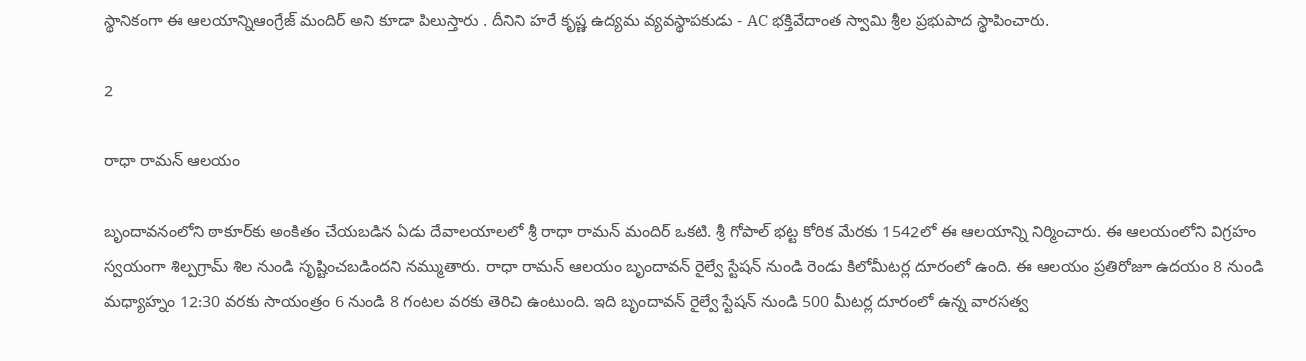స్థానికంగా ఈ ఆల‌యాన్నిఆంగ్రేజ్ మందిర్ అని కూడా పిలుస్తారు . దీనిని హరే కృష్ణ ఉద్యమ వ్యవస్థాపకుడు - AC భక్తివేదాంత స్వామి శ్రీల ప్రభుపాద స్థాపించారు.

2

రాధా రామన్ ఆలయం

బృందావనంలోని ఠాకూర్‌కు అంకితం చేయబడిన ఏడు దేవాలయాలలో శ్రీ రాధా రామన్ మందిర్ ఒకటి. శ్రీ గోపాల్ భట్ట కోరిక మేరకు 1542లో ఈ ఆలయాన్ని నిర్మించారు. ఈ ఆలయంలోని విగ్రహం స్వయంగా శిల్పగ్రామ్ శిల నుండి సృష్టించబడిందని నమ్ముతారు. రాధా రామన్ ఆలయం బృందావన్ రైల్వే స్టేషన్ నుండి రెండు కిలోమీటర్ల దూరంలో ఉంది. ఈ ఆలయం ప్రతిరోజూ ఉదయం 8 నుండి మధ్యాహ్నం 12:30 వరకు సాయంత్రం 6 నుండి 8 గంటల వరకు తెరిచి ఉంటుంది. ఇది బృందావన్ రైల్వే స్టేషన్ నుండి 500 మీటర్ల దూరంలో ఉన్న వారసత్వ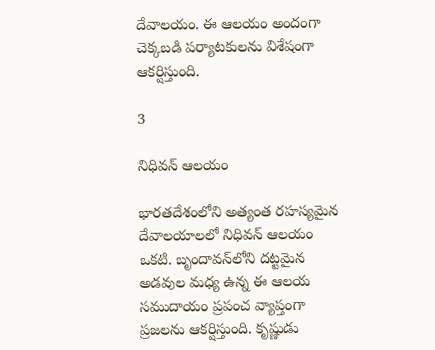దేవాలయం. ఈ ఆలయం అందంగా చెక్కబడి పర్యాటకులను విశేషంగా ఆకర్షిస్తుంది.

3

నిధివన్ ఆలయం

భారతదేశంలోని అత్యంత రహస్యమైన దేవాలయాలలో నిధివన్ ఆలయం ఒకటి. బృందావన్‌లోని దట్టమైన అడవుల మధ్య ఉన్న ఈ ఆలయ సముదాయం ప్రపంచ వ్యాప్తంగా ప్రజలను ఆకర్షిస్తుంది. కృష్ణుడు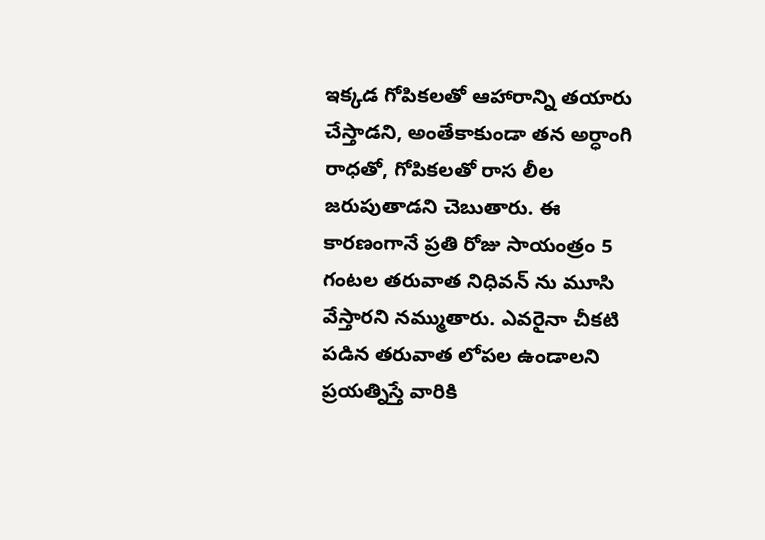ఇక్కడ గోపికలతో ఆహారాన్ని తయారు చేస్తాడని, అంతేకాకుండా తన అర్ధాంగి రాధతో, గోపికలతో రాస లీల జరుపుతాడని చెబుతారు. ఈ కారణంగానే ప్రతి రోజు సాయంత్రం 5 గంటల తరువాత నిధివన్ ను మూసి వేస్తార‌ని న‌మ్ముతారు. ఎవరైనా చీకటి పడిన తరువాత లోపల ఉండాలని ప్రయత్నిస్తే వారికి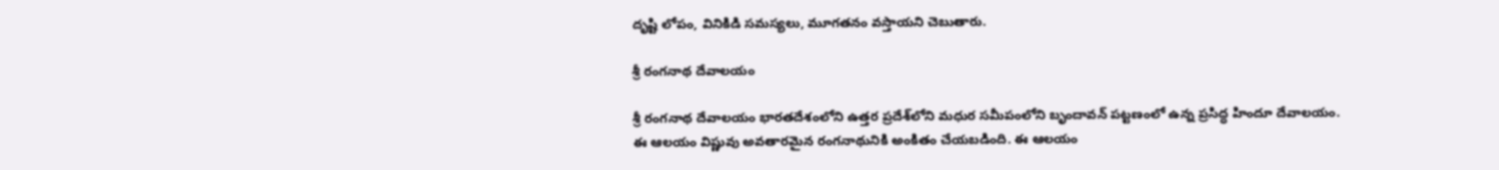దృష్టి లోపం, వినికిడి సమస్యలు, మూగతనం వస్తాయని చెబుతారు.

శ్రీ రంగ‌నాథ దేవాల‌యం

శ్రీ‌ రంగనాథ దేవాలయం భారతదేశంలోని ఉత్తర ప్రదేశ్‌లోని మధుర సమీపంలోని బృందావన్ పట్టణంలో ఉన్న ప్రసిద్ధ హిందూ దేవాలయం. ఈ ఆలయం విష్ణువు అవతారమైన రంగనాథునికి అంకితం చేయబడింది. ఈ ఆలయం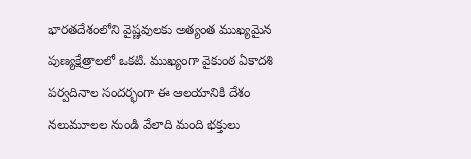భారతదేశంలోని వైష్ణవులకు అత్యంత ముఖ్యమైన పుణ్యక్షేత్రాలలో ఒకటి. ముఖ్యంగా వైకుంఠ ఏకాదశి పర్వదినాల సందర్భంగా ఈ ఆలయానికి దేశం నలుమూలల నుండి వేలాది మంది భక్తులు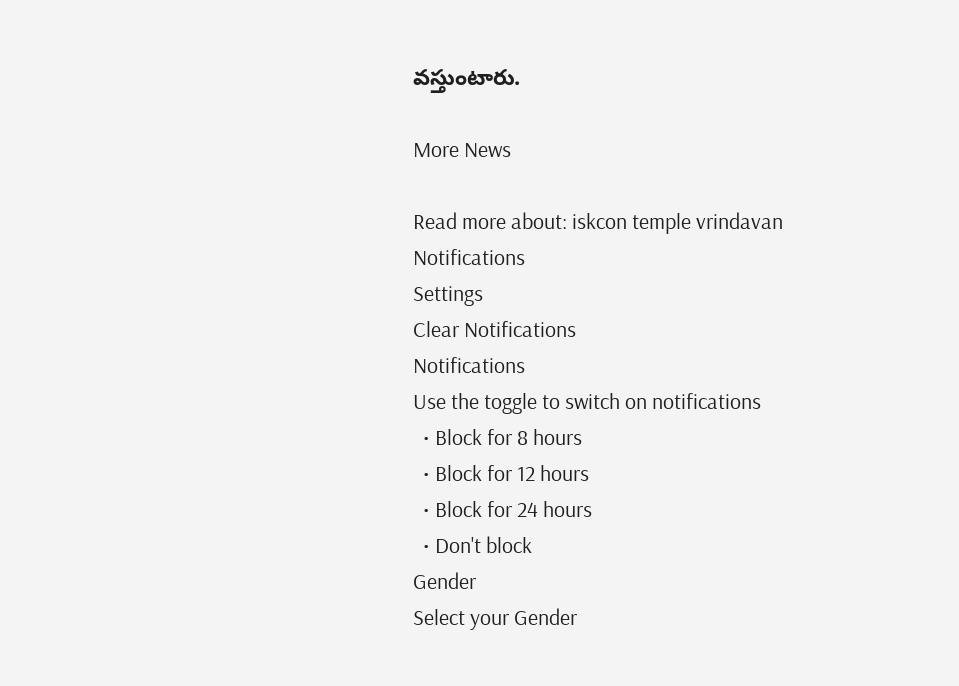వస్తుంటారు.

More News

Read more about: iskcon temple vrindavan
Notifications
Settings
Clear Notifications
Notifications
Use the toggle to switch on notifications
  • Block for 8 hours
  • Block for 12 hours
  • Block for 24 hours
  • Don't block
Gender
Select your Gender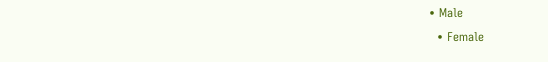• Male
  • Female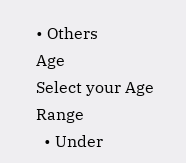• Others
Age
Select your Age Range
  • Under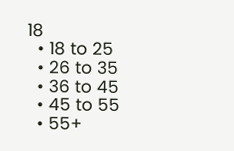18
  • 18 to 25
  • 26 to 35
  • 36 to 45
  • 45 to 55
  • 55+